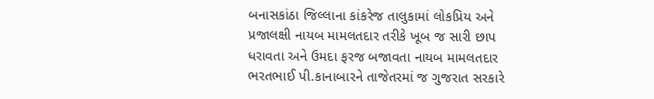બનાસકાંઠા જિલ્લાના કાંકરેજ તાલુકામાં લોકપ્રિય અને પ્રજાલક્ષી નાયબ મામલતદાર તરીકે ખૂબ જ સારી છાપ ધરાવતા અને ઉમદા ફરજ બજાવતા નાયબ મામલતદાર ભરતભાઈ પી.કાનાબારને તાજેતરમાં જ ગુજરાત સરકારે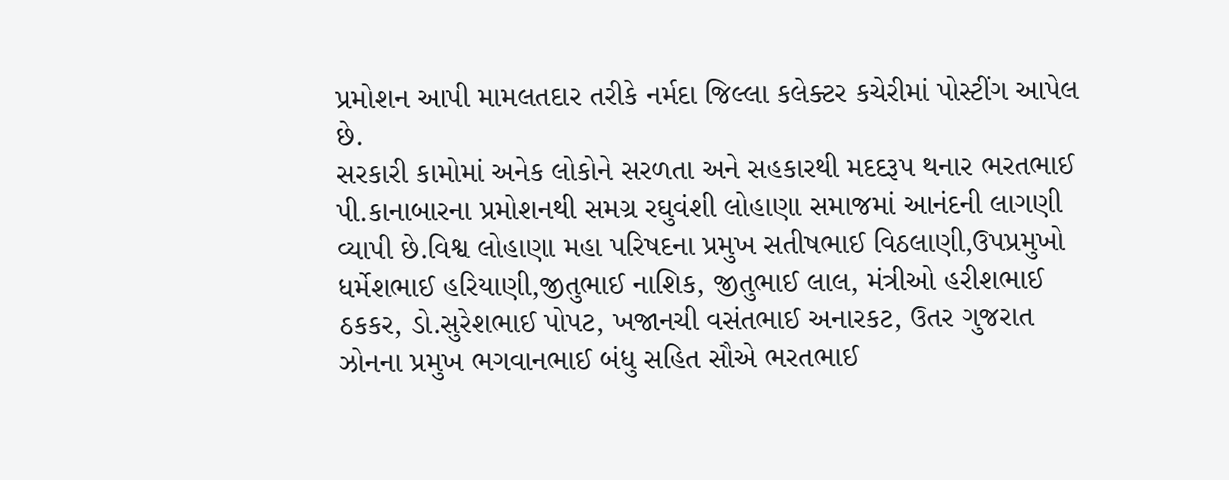પ્રમોશન આપી મામલતદાર તરીકે નર્મદા જિલ્લા કલેક્ટર કચેરીમાં પોસ્ટીંગ આપેલ છે.
સરકારી કામોમાં અનેક લોકોને સરળતા અને સહકારથી મદદરૂપ થનાર ભરતભાઈ પી.કાનાબારના પ્રમોશનથી સમગ્ર રઘુવંશી લોહાણા સમાજમાં આનંદની લાગણી વ્યાપી છે.વિશ્વ લોહાણા મહા પરિષદના પ્રમુખ સતીષભાઈ વિઠલાણી,ઉપપ્રમુખો ધર્મેશભાઈ હરિયાણી,જીતુભાઈ નાશિક, જીતુભાઈ લાલ, મંત્રીઓ હરીશભાઈ ઠકકર, ડો.સુરેશભાઈ પોપટ, ખજાનચી વસંતભાઈ અનારકટ, ઉતર ગુજરાત ઝોનના પ્રમુખ ભગવાનભાઈ બંધુ સહિત સૌએ ભરતભાઈ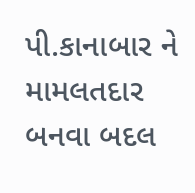પી.કાનાબાર ને મામલતદાર બનવા બદલ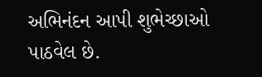અભિનંદન આપી શુભેચ્છાઓ પાઠવેલ છે.